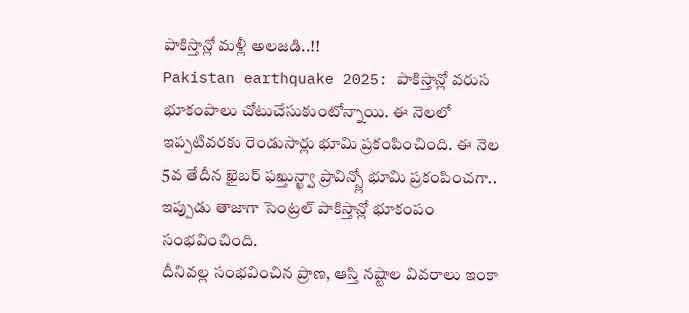పాకిస్తాన్లో మళ్లీ అలజడి..!!
Pakistan earthquake 2025: పాకిస్తాన్లో వరుస భూకంపాలు చోటుచేసుకుంటోన్నాయి. ఈ నెలలో ఇప్పటివరకు రెండుసార్లు భూమి ప్రకంపించింది. ఈ నెల 5వ తేదీన ఖైబర్ ఫఖ్తున్ఖ్వా ప్రావిన్స్లో భూమి ప్రకంపించగా.. ఇప్పుడు తాజాగా సెంట్రల్ పాకిస్తాన్లో భూకంపం సంభవించింది.
దీనివల్ల సంభవించిన ప్రాణ, ఆస్తి నష్టాల వివరాలు ఇంకా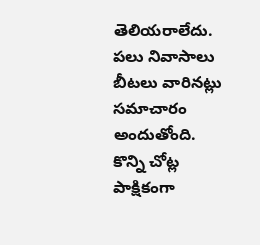తెలియరాలేదు. పలు నివాసాలు బీటలు వారినట్లు సమాచారం అందుతోంది. కొన్ని చోట్ల పాక్షికంగా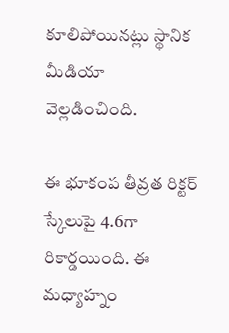కూలిపోయినట్లు స్థానిక మీడియా వెల్లడించింది.

ఈ భూకంప తీవ్రత రిక్టర్ స్కేలుపై 4.6గా రికార్డయింది. ఈ మధ్యాహ్నం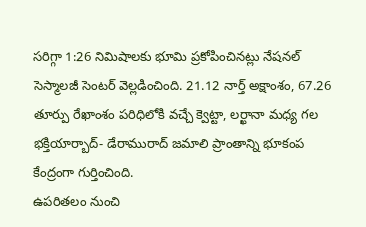సరిగ్గా 1:26 నిమిషాలకు భూమి ప్రకోపించినట్లు నేషనల్ సెస్మాలజీ సెంటర్ వెల్లడించింది. 21.12 నార్త్ అక్షాంశం, 67.26 తూర్పు రేఖాంశం పరిధిలోకి వచ్చే క్వెట్టా, లర్ఖానా మధ్య గల భక్తియార్బాద్- డేరామురాద్ జమాలి ప్రాంతాన్ని భూకంప కేంద్రంగా గుర్తించింది.
ఉపరితలం నుంచి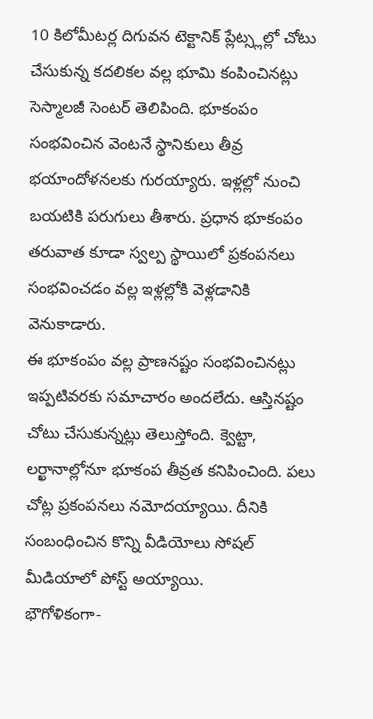10 కిలోమీటర్ల దిగువన టెక్టానిక్ ప్లేట్స్లల్లో చోటు చేసుకున్న కదలికల వల్ల భూమి కంపించినట్లు సెస్మాలజీ సెంటర్ తెలిపింది. భూకంపం సంభవించిన వెంటనే స్థానికులు తీవ్ర భయాందోళనలకు గురయ్యారు. ఇళ్లల్లో నుంచి బయటికి పరుగులు తీశారు. ప్రధాన భూకంపం తరువాత కూడా స్వల్ప స్థాయిలో ప్రకంపనలు సంభవించడం వల్ల ఇళ్లల్లోకి వెళ్లడానికి వెనుకాడారు.
ఈ భూకంపం వల్ల ప్రాణనష్టం సంభవించినట్లు ఇప్పటివరకు సమాచారం అందలేదు. ఆస్తినష్టం చోటు చేసుకున్నట్లు తెలుస్తోంది. క్వెట్టా, లర్ఖానాల్లోనూ భూకంప తీవ్రత కనిపించింది. పలు చోట్ల ప్రకంపనలు నమోదయ్యాయి. దీనికి సంబంధించిన కొన్ని వీడియోలు సోషల్ మీడియాలో పోస్ట్ అయ్యాయి.
భౌగోళికంగా-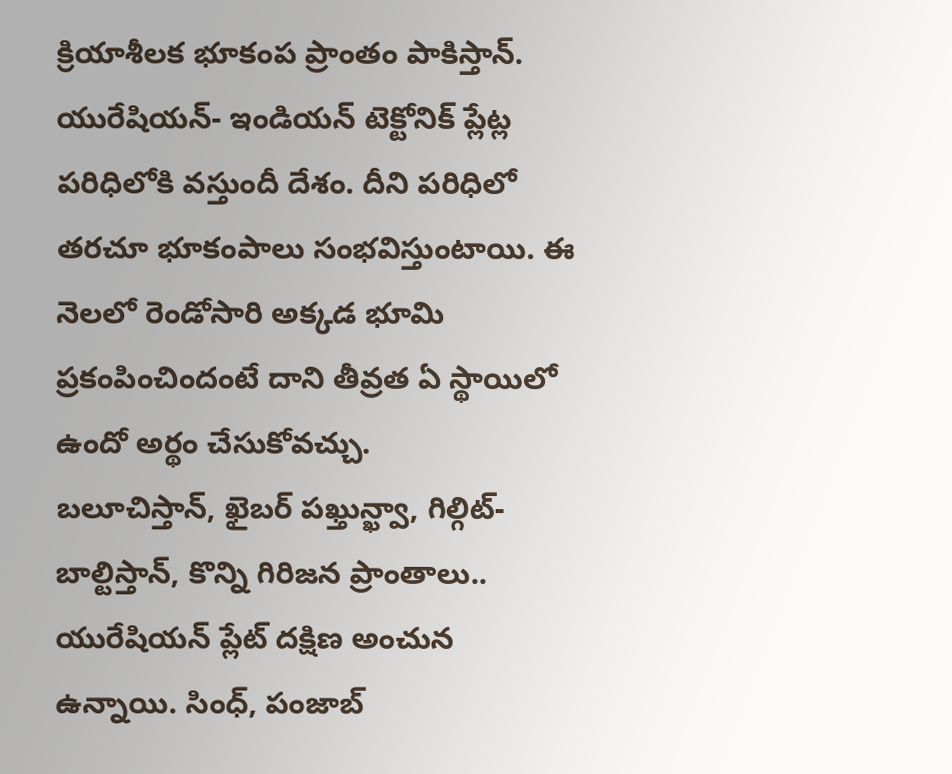క్రియాశీలక భూకంప ప్రాంతం పాకిస్తాన్. యురేషియన్- ఇండియన్ టెక్టోనిక్ ప్లేట్ల పరిధిలోకి వస్తుందీ దేశం. దీని పరిధిలో తరచూ భూకంపాలు సంభవిస్తుంటాయి. ఈ నెలలో రెండోసారి అక్కడ భూమి ప్రకంపించిందంటే దాని తీవ్రత ఏ స్థాయిలో ఉందో అర్థం చేసుకోవచ్చు.
బలూచిస్తాన్, ఖైబర్ పఖ్తున్ఖ్వా, గిల్గిట్-బాల్టిస్తాన్, కొన్ని గిరిజన ప్రాంతాలు.. యురేషియన్ ప్లేట్ దక్షిణ అంచున ఉన్నాయి. సింధ్, పంజాబ్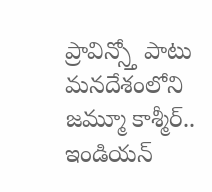ప్రావిన్స్తో పాటు మనదేశంలోని జమ్మూ కాశ్మీర్.. ఇండియన్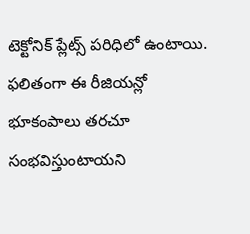టెక్టోనిక్ ప్లేట్స్ పరిధిలో ఉంటాయి. ఫలితంగా ఈ రీజియన్లో భూకంపాలు తరచూ సంభవిస్తుంటాయని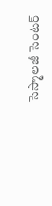సెస్మాలజీ సెంటర్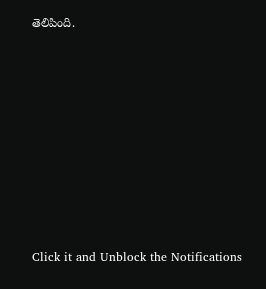తెలిపింది.












Click it and Unblock the Notifications